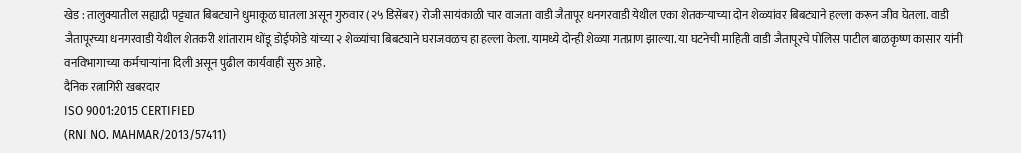खेड : तालुक्यातील सह्याद्री पट्ट्यात बिबट्याने धुमाकूळ घातला असून गुरुवार (२५ डिसेंबर) रोजी सायंकाळी चार वाजता वाडी जैतापूर धनगरवाडी येथील एका शेतकऱ्याच्या दोन शेळ्यांवर बिबट्याने हल्ला करून जीव घेतला. वाडी जैतापूरच्या धनगरवाडी येथील शेतकरी शांताराम धोंडू डोईफोडे यांच्या २ शेळ्यांचा बिबट्याने घराजवळच हा हल्ला केला. यामध्ये दोन्ही शेळ्या गतप्राण झाल्या. या घटनेची माहिती वाडी जैतापूरचे पोलिस पाटील बाळकृष्ण कासार यांनी वनविभागाच्या कर्मचाऱ्यांना दिली असून पुढील कार्यवाही सुरु आहे.
दैनिक रत्नागिरी खबरदार
ISO 9001:2015 CERTIFIED
(RNI NO. MAHMAR/2013/57411)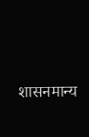शासनमान्य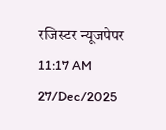रजिस्टर न्यूजपेपर
11:17 AM 27/Dec/2025